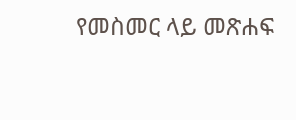የመስመር ላይ መጽሐፍ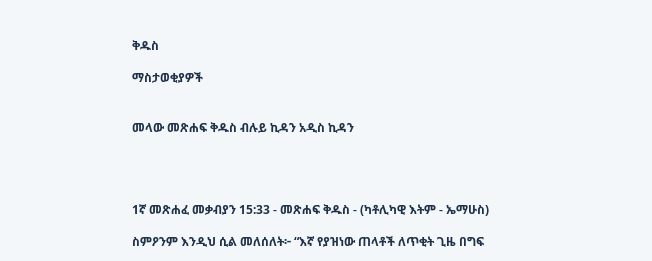ቅዱስ

ማስታወቂያዎች


መላው መጽሐፍ ቅዱስ ብሉይ ኪዳን አዲስ ኪዳን




1ኛ መጽሐፈ መቃብያን 15:33 - መጽሐፍ ቅዱስ - (ካቶሊካዊ እትም - ኤማሁስ)

ስምዖንም እንዲህ ሲል መለሰለት፦ “እኛ የያዝነው ጠላቶች ለጥቂት ጊዜ በግፍ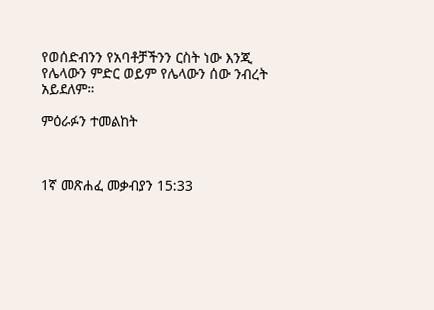የወሰድብንን የአባቶቻችንን ርስት ነው እንጂ የሌላውን ምድር ወይም የሌላውን ሰው ንብረት አይደለም።

ምዕራፉን ተመልከት



1ኛ መጽሐፈ መቃብያን 15:33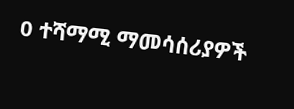0 ተሻማሚ ማመሳሰሪያዎች